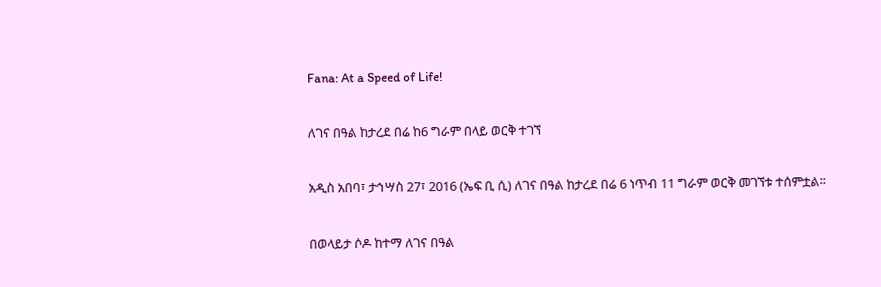Fana: At a Speed of Life!

ለገና በዓል ከታረደ በሬ ከ6 ግራም በላይ ወርቅ ተገኘ

አዲስ አበባ፣ ታኅሣስ 27፣ 2016 (ኤፍ ቢ ሲ) ለገና በዓል ከታረደ በሬ 6 ነጥብ 11 ግራም ወርቅ መገኘቱ ተሰምቷል፡፡

በወላይታ ሶዶ ከተማ ለገና በዓል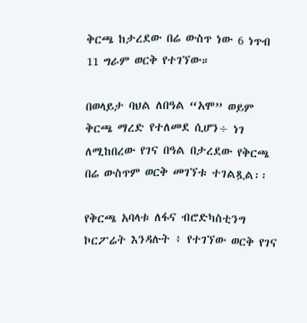ቅርጫ ከታረደው በሬ ውስጥ ነው 6 ነጥብ 11 ግራም ወርቅ የተገኘው።

በወላይታ ባህል ለበዓል “አሞ” ወይም ቅርጫ ማረድ የተለመደ ሲሆን÷ ነገ ለሚከበረው የገና በዓል በታረደው የቅርጫ በሬ ውስጥም ወርቅ መገኘቱ ተገልጿል፡፡

የቅርጫ አባላቱ ለፋና ብሮድካስቲንግ ኮርፖሬት እንዳሉት ፥ የተገኘው ወርቅ የገና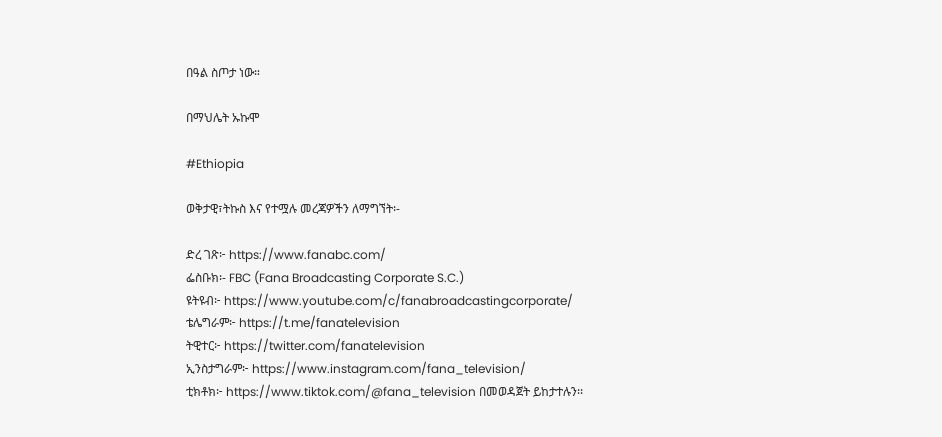በዓል ስጦታ ነው።

በማህሌት ኡኩሞ

#Ethiopia

ወቅታዊ፣ትኩስ እና የተሟሉ መረጃዎችን ለማግኘት፡-

ድረ ገጽ፦ https://www.fanabc.com/
ፌስቡክ፡- FBC (Fana Broadcasting Corporate S.C.)
ዩትዩብ፦ https://www.youtube.com/c/fanabroadcastingcorporate/
ቴሌግራም፦ https://t.me/fanatelevision
ትዊተር፦ https://twitter.com/fanatelevision
ኢንስታግራም፦ https://www.instagram.com/fana_television/
ቲክቶክ፦ https://www.tiktok.com/@fana_television በመወዳጀት ይከታተሉን፡፡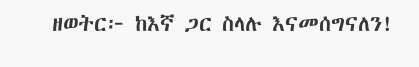ዘወትር፦ ከእኛ ጋር ስላሉ እናመሰግናለን!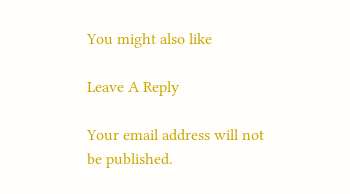You might also like

Leave A Reply

Your email address will not be published.